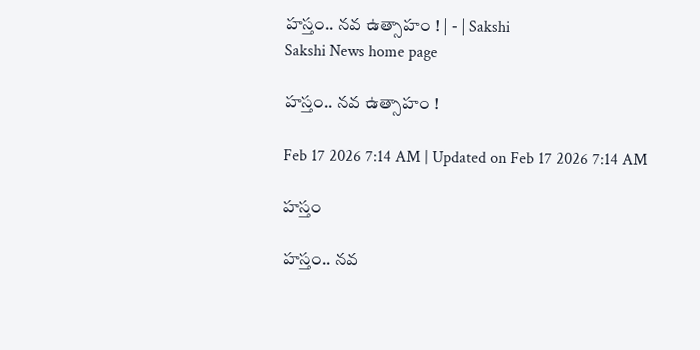హస్తం.. నవ ఉత్సాహం ! | - | Sakshi
Sakshi News home page

హస్తం.. నవ ఉత్సాహం !

Feb 17 2026 7:14 AM | Updated on Feb 17 2026 7:14 AM

హస్తం

హస్తం.. నవ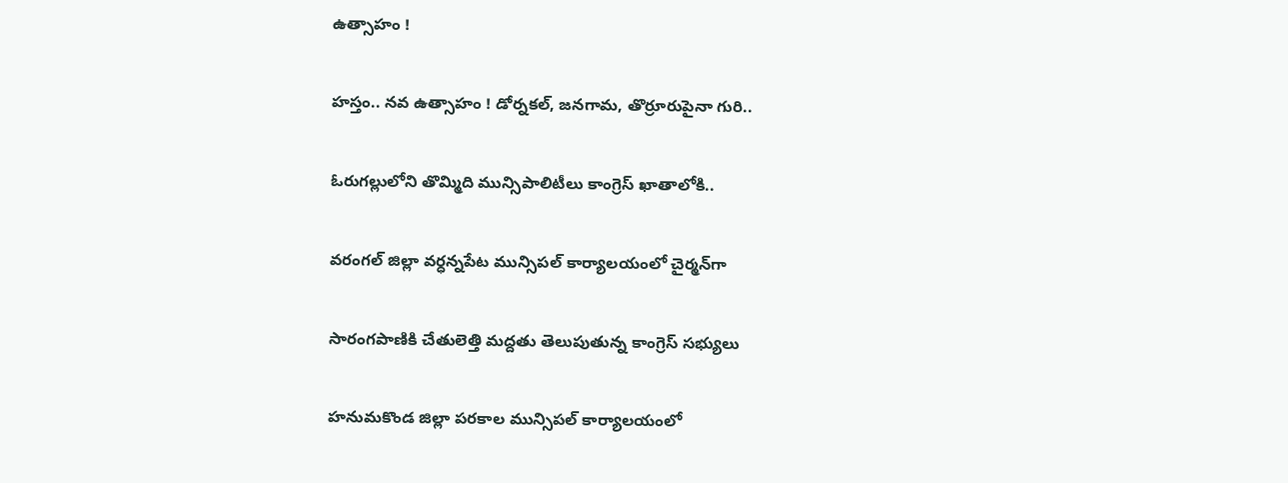ఉత్సాహం !

హస్తం.. నవ ఉత్సాహం ! డోర్నకల్‌, జనగామ, తొర్రూరుపైనా గురి..

ఓరుగల్లులోని తొమ్మిది మున్సిపాలిటీలు కాంగ్రెస్‌ ఖాతాలోకి..

వరంగల్‌ జిల్లా వర్ధన్నపేట మున్సిపల్‌ కార్యాలయంలో చైర్మన్‌గా

సారంగపాణికి చేతులెత్తి మద్దతు తెలుపుతున్న కాంగ్రెస్‌ సభ్యులు

హనుమకొండ జిల్లా పరకాల మున్సిపల్‌ కార్యాలయంలో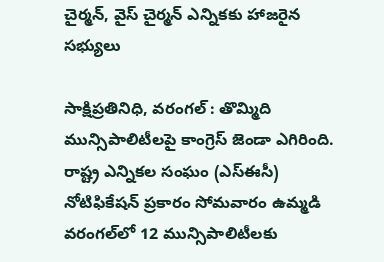చైర్మన్‌, వైస్‌ చైర్మన్‌ ఎన్నికకు హాజరైన సభ్యులు

సాక్షిప్రతినిధి, వరంగల్‌ : తొమ్మిది మున్సిపాలిటీలపై కాంగ్రెస్‌ జెండా ఎగిరింది. రాష్ట్ర ఎన్నికల సంఘం (ఎస్‌ఈసీ) నోటిఫికేషన్‌ ప్రకారం సోమవారం ఉమ్మడి వరంగల్‌లో 12 మున్సిపాలిటీలకు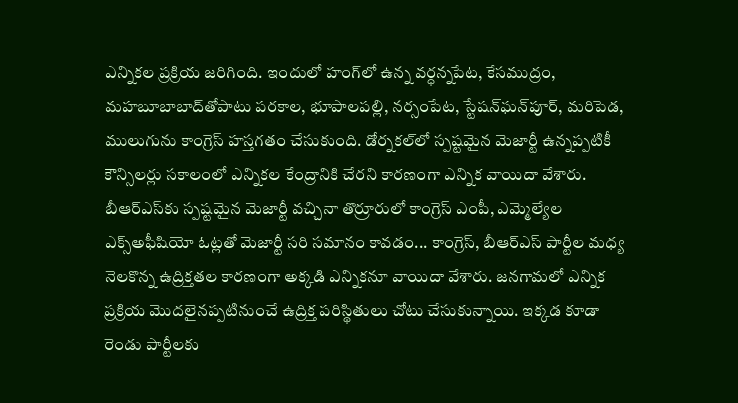ఎన్నికల ప్రక్రియ జరిగింది. ఇందులో హంగ్‌లో ఉన్న వర్ధన్నపేట, కేసముద్రం, మహబూబాబాద్‌తోపాటు పరకాల, భూపాలపల్లి, నర్సంపేట, స్టేషన్‌ఘన్‌పూర్‌, మరిపెడ, ములుగును కాంగ్రెస్‌ హస్తగతం చేసుకుంది. డోర్నకల్‌లో స్పష్టమైన మెజార్టీ ఉన్నప్పటికీ కౌన్సిలర్లు సకాలంలో ఎన్నికల కేంద్రానికి చేరని కారణంగా ఎన్నిక వాయిదా వేశారు. బీఆర్‌ఎస్‌కు స్పష్టమైన మెజార్టీ వచ్చినా తొర్రూరులో కాంగ్రెస్‌ ఎంపీ, ఎమ్మెల్యేల ఎక్స్‌అఫీషియో ఓట్లతో మెజార్టీ సరి సమానం కావడం... కాంగ్రెస్‌, బీఆర్‌ఎస్‌ పార్టీల మధ్య నెలకొన్న ఉద్రిక్తతల కారణంగా అక్కడి ఎన్నికనూ వాయిదా వేశారు. జనగామలో ఎన్నిక ప్రక్రియ మొదలైనప్పటినుంచే ఉద్రిక్త పరిస్థితులు చోటు చేసుకున్నాయి. ఇక్కడ కూడా రెండు పార్టీలకు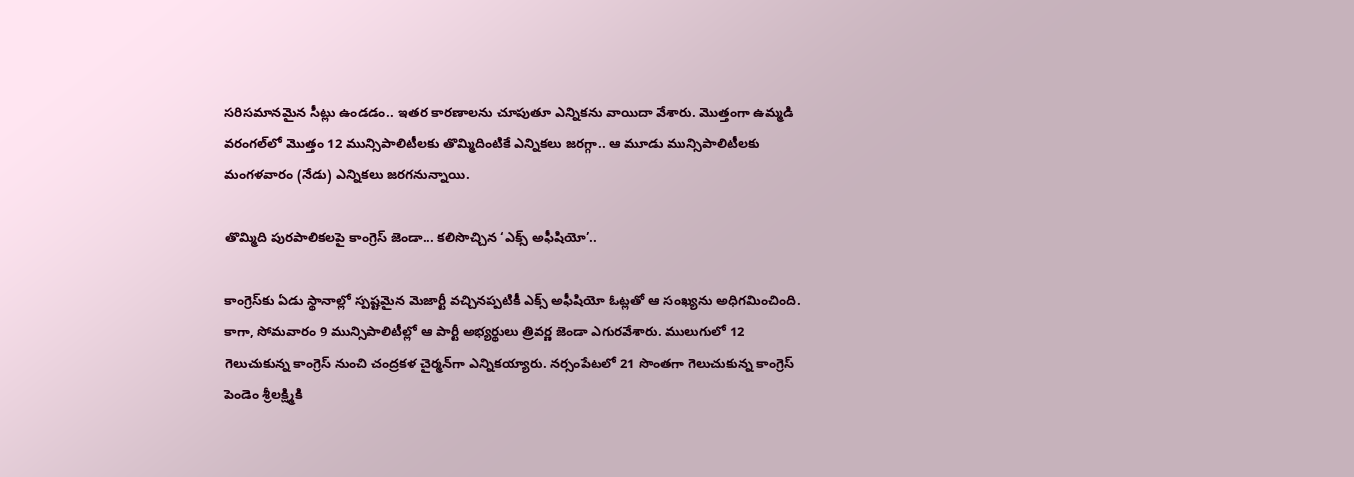సరిసమానమైన సీట్లు ఉండడం.. ఇతర కారణాలను చూపుతూ ఎన్నికను వాయిదా వేశారు. మొత్తంగా ఉమ్మడి వరంగల్‌లో మొత్తం 12 మున్సిపాలిటీలకు తొమ్మిదింటికే ఎన్నికలు జరగ్గా.. ఆ మూడు మున్సిపాలిటీలకు మంగళవారం (నేడు) ఎన్నికలు జరగనున్నాయి.

తొమ్మిది పురపాలికలపై కాంగ్రెస్‌ జెండా... కలిసొచ్చిన ‘ఎక్స్‌ అఫీషియో’..

కాంగ్రెస్‌కు ఏడు స్థానాల్లో స్పష్టమైన మెజార్టీ వచ్చినప్పటికీ ఎక్స్‌ అఫీషియో ఓట్లతో ఆ సంఖ్యను అధిగమించింది. కాగా, సోమవారం 9 మున్సిపాలిటీల్లో ఆ పార్టీ అభ్యర్థులు త్రివర్ణ జెండా ఎగురవేశారు. ములుగులో 12 గెలుచుకున్న కాంగ్రెస్‌ నుంచి చంద్రకళ చైర్మన్‌గా ఎన్నికయ్యారు. నర్సంపేటలో 21 సొంతగా గెలుచుకున్న కాంగ్రెస్‌ పెండెం శ్రీలక్ష్మికి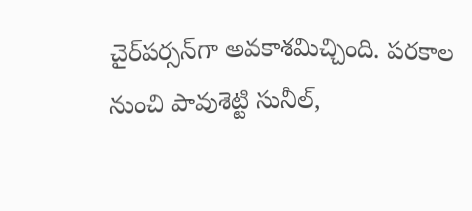చైర్‌పర్సన్‌గా అవకాశమిచ్చింది. పరకాల నుంచి పావుశెట్టి సునీల్‌,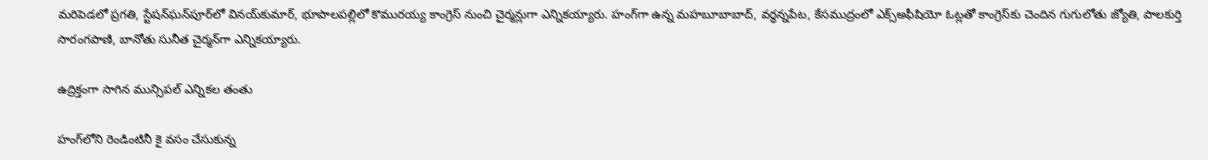మరిపెడలో ప్రగతి, స్టేషన్‌ఘన్‌పూర్‌లో వినయ్‌కుమార్‌, భూపాలపల్లిలో కొమురయ్య కాంగ్రెస్‌ నుంచి చైర్మన్లుగా ఎన్నికయ్యారు. హంగ్‌గా ఉన్న మహబూబాబాద్‌, వర్ధన్నపేట, కేసముద్రంలో ఎక్స్‌అఫీషియో ఓట్లతో కాంగ్రెస్‌కు చెందిన గుగులోతు జ్యోతి, పాలకుర్తి సారంగపాణి, బానోతు సునీత చైర్మన్‌గా ఎన్నికయ్యారు.

ఉద్రిక్తంగా సాగిన మున్సిపల్‌ ఎన్నికల తంతు

హంగ్‌లోని రెండింటినీ కై వసం చేసుకున్న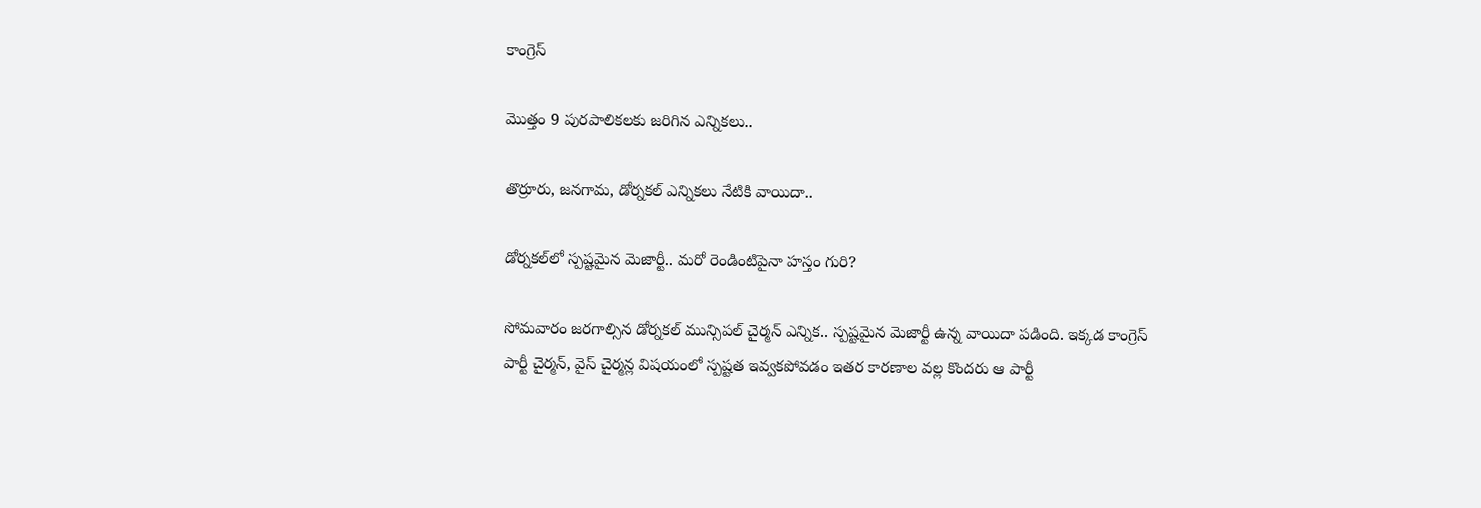కాంగ్రెస్‌

మొత్తం 9 పురపాలికలకు జరిగిన ఎన్నికలు..

తొర్రూరు, జనగామ, డోర్నకల్‌ ఎన్నికలు నేటికి వాయిదా..

డోర్నకల్‌లో స్పష్టమైన మెజార్టీ.. మరో రెండింటిపైనా హస్తం గురి?

సోమవారం జరగాల్సిన డోర్నకల్‌ మున్సిపల్‌ చైర్మన్‌ ఎన్నిక.. స్పష్టమైన మెజార్టీ ఉన్న వాయిదా పడింది. ఇక్కడ కాంగ్రెస్‌ పార్టీ చైర్మన్‌, వైస్‌ చైర్మన్ల విషయంలో స్పష్టత ఇవ్వకపోవడం ఇతర కారణాల వల్ల కొందరు ఆ పార్టీ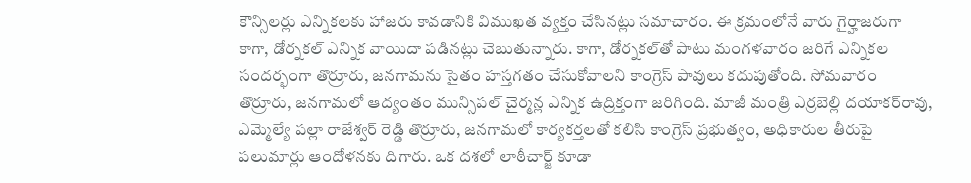కౌన్సిలర్లు ఎన్నికలకు హాజరు కావడానికి విముఖత వ్యక్తం చేసినట్లు సమాచారం. ఈ క్రమంలోనే వారు గైర్హాజరుగా కాగా, డోర్నకల్‌ ఎన్నిక వాయిదా పడినట్లు చెబుతున్నారు. కాగా, డోర్నకల్‌తో పాటు మంగళవారం జరిగే ఎన్నికల సందర్భంగా తొర్రూరు, జనగామను సైతం హస్తగతం చేసుకోవాలని కాంగ్రెస్‌ పావులు కదుపుతోంది. సోమవారం తొర్రూరు, జనగామలో ఆద్యంతం మున్సిపల్‌ చైర్మన్ల ఎన్నిక ఉద్రిక్తంగా జరిగింది. మాజీ మంత్రి ఎర్రబెల్లి దయాకర్‌రావు, ఎమ్మెల్యే పల్లా రాజేశ్వర్‌ రెడ్డి తొర్రూరు, జనగామలో కార్యకర్తలతో కలిసి కాంగ్రెస్‌ ప్రభుత్వం, అధికారుల తీరుపై పలుమార్లు ఆందోళనకు దిగారు. ఒక దశలో లాఠీచార్జ్‌ కూడా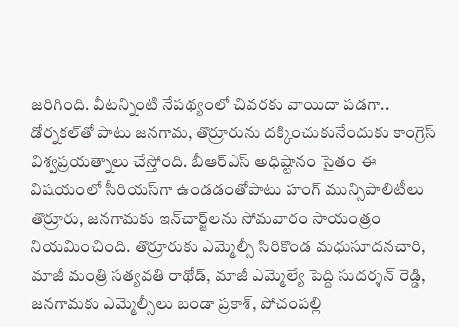జరిగింది. వీటన్నింటి నేపథ్యంలో చివరకు వాయిదా పడగా.. డోర్నకల్‌తో పాటు జనగామ, తొర్రూరును దక్కించుకునేందుకు కాంగ్రెస్‌ విశ్వప్రయత్నాలు చేస్తోంది. బీఆర్‌ఎస్‌ అధిష్టానం సైతం ఈ విషయంలో సీరియస్‌గా ఉండడంతోపాటు హంగ్‌ మున్సిపాలిటీలు తొర్రూరు, జనగామకు ఇన్‌చార్జ్‌లను సోమవారం సాయంత్రం నియమించింది. తొర్రూరుకు ఎమ్మెల్సీ సిరికొండ మధుసూదనచారి, మాజీ మంత్రి సత్యవతి రాథోడ్‌, మాజీ ఎమ్మెల్యే పెద్ది సుదర్శన్‌ రెడ్డి, జనగామకు ఎమ్మెల్సీలు బండా ప్రకాశ్‌, పోచంపల్లి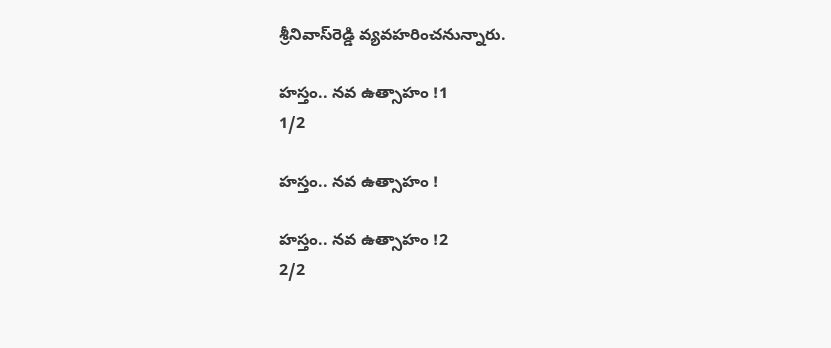శ్రీనివాస్‌రెడ్డి వ్యవహరించనున్నారు.

హస్తం.. నవ ఉత్సాహం !1
1/2

హస్తం.. నవ ఉత్సాహం !

హస్తం.. నవ ఉత్సాహం !2
2/2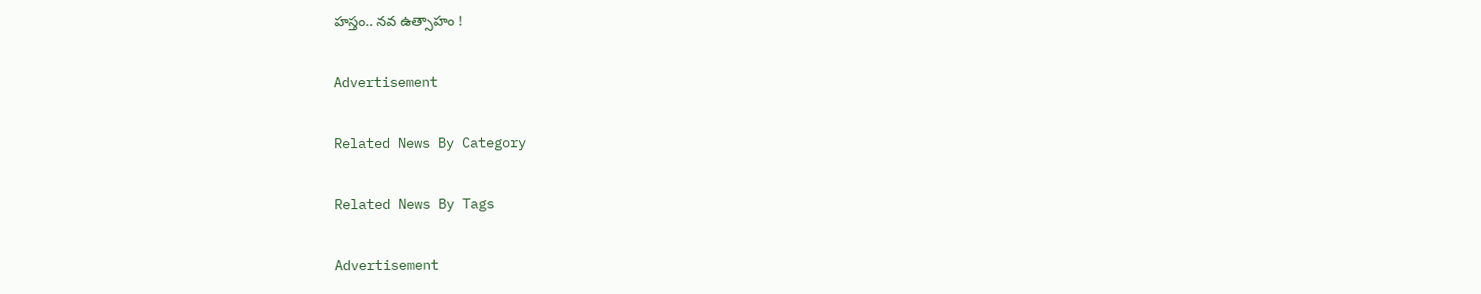హస్తం.. నవ ఉత్సాహం !

Advertisement

Related News By Category

Related News By Tags

Advertisement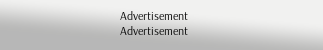Advertisement
Advertisement